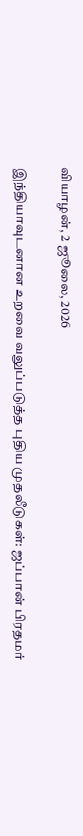வியாழன், 2 ஜூலை, 2026

இந்தியாவுடனான உறவை வலுப்படுத்த புதிய முதலீடுகள்: ஜப்பான் பிரதமர்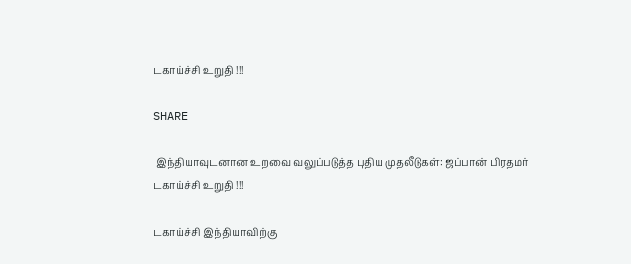டகாய்ச்சி உறுதி !!!

SHARE

 இந்தியாவுடனான உறவை வலுப்படுத்த புதிய முதலீடுகள்: ஜப்பான் பிரதமர் டகாய்ச்சி உறுதி !!!

டகாய்ச்சி இந்தியாவிற்கு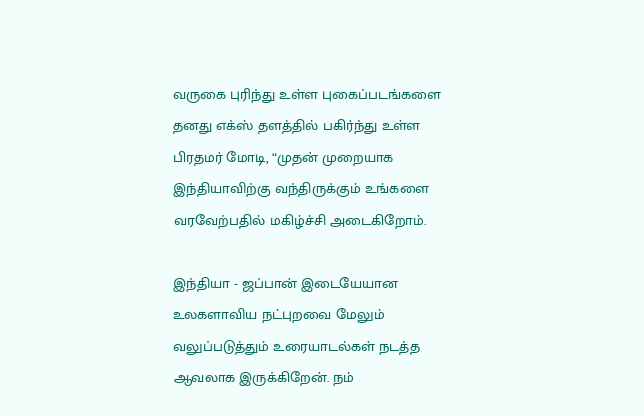வருகை புரிந்து உள்ள புகைப்படங்களை தனது எக்ஸ் தளத்தில் பகிர்ந்து உள்ள பிரதமர் மோடி, “முதன் முறையாக இந்தியாவிற்கு வந்திருக்கும் உங்களை வரவேற்பதில் மகிழ்ச்சி அடைகிறோம்.

இந்தியா - ஜப்பான் இடையேயான உலகளாவிய நட்புறவை மேலும் வலுப்படுத்தும் உரையாடல்கள் நடத்த ஆவலாக இருக்கிறேன். நம்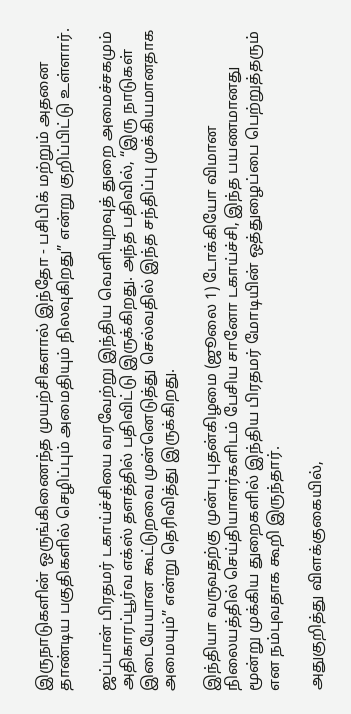இருநாடுகளின் ஒருங்கிணைந்த முயற்சிகளால் இந்தோ - பசிபிக் மற்றும் அதனை தாண்டிய பகுதிகளில் செழிப்பும் அமைதியும் நிலவுகிறது” என்று குறிப்பிட்டு உள்ளார்.

ஜப்பான் பிரதமர் டகாய்ச்சியை வரவேற்று இந்திய வெளியுறவுத் துறை அமைச்சகமும் அதிகாரப்பூர்வ எக்ஸ் தளத்தில் பதிவிட்டு இருக்கிறது. அந்த பதிவில், “இரு நாடுகள் இடையேயான கூட்டுறவை முன்னெடுத்து செல்வதில் இந்த சந்திப்பு முக்கியமானதாக அமையும்” என்று தெரிவித்து இருக்கிறது.

இந்தியா வருவதற்கு முன்பு புதன்கிழமை (ஜூலை 1) டோக்கியோ விமான நிலையத்தில் செய்தியாளர்களிடம் பேசிய சானோ டகாய்ச்சி, இந்த பயணமானது மூன்று முக்கிய துறைகளில் இந்திய பிரதமர் மோடியின் ஒத்துழைப்பை பெற்றுத்தரும் என நம்புவதாக கூறி இருந்தார்.

அதுகுறித்து விளக்குகையில்,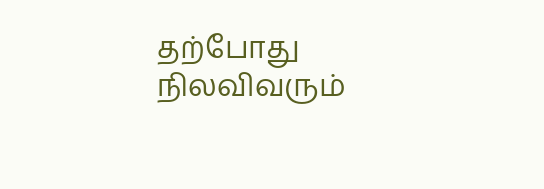தற்போது நிலவிவரும்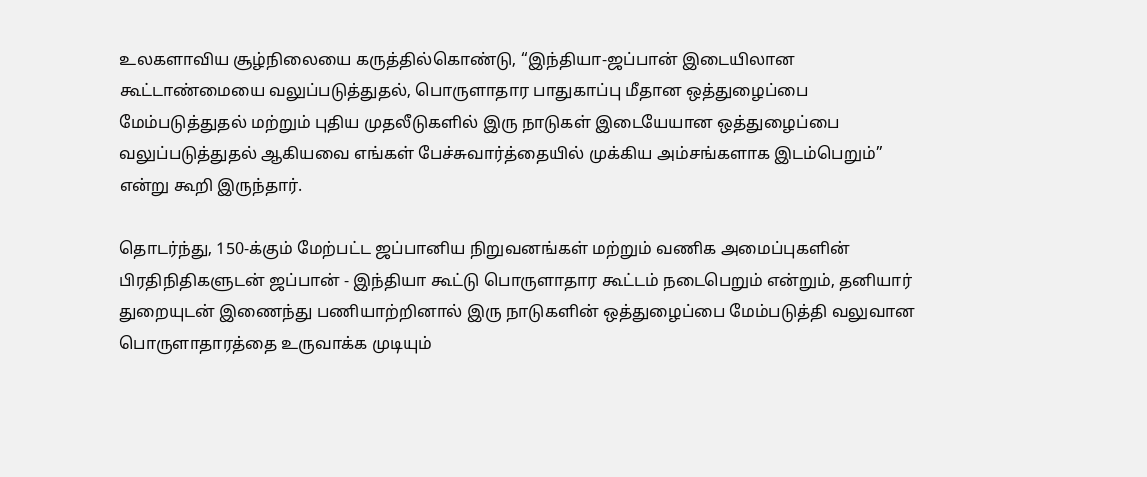உலகளாவிய சூழ்நிலையை கருத்தில்கொண்டு, “இந்தியா-ஜப்பான் இடையிலான கூட்டாண்மையை வலுப்படுத்துதல், பொருளாதார பாதுகாப்பு மீதான ஒத்துழைப்பை மேம்படுத்துதல் மற்றும் புதிய முதலீடுகளில் இரு நாடுகள் இடையேயான ஒத்துழைப்பை வலுப்படுத்துதல் ஆகியவை எங்கள் பேச்சுவார்த்தையில் முக்கிய அம்சங்களாக இடம்பெறும்” என்று கூறி இருந்தார்.

தொடர்ந்து, 150-க்கும் மேற்பட்ட ஜப்பானிய நிறுவனங்கள் மற்றும் வணிக அமைப்புகளின் பிரதிநிதிகளுடன் ஜப்பான் - இந்தியா கூட்டு பொருளாதார கூட்டம் நடைபெறும் என்றும், தனியார் துறையுடன் இணைந்து பணியாற்றினால் இரு நாடுகளின் ஒத்துழைப்பை மேம்படுத்தி வலுவான பொருளாதாரத்தை உருவாக்க முடியும்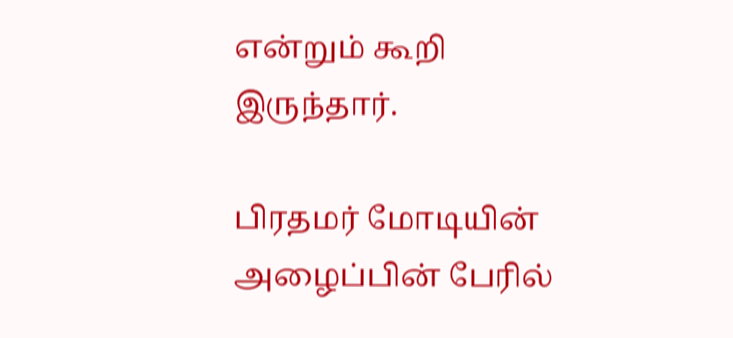என்றும் கூறி இருந்தார்.

பிரதமர் மோடியின் அழைப்பின் பேரில்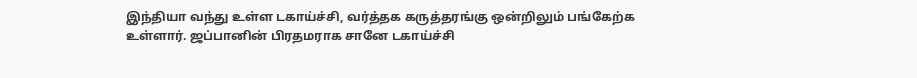இந்தியா வந்து உள்ள டகாய்ச்சி, வர்த்தக கருத்தரங்கு ஒன்றிலும் பங்கேற்க உள்ளார். ஜப்பானின் பிரதமராக சானே டகாய்ச்சி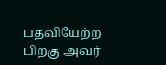பதவியேற்ற பிறகு அவர்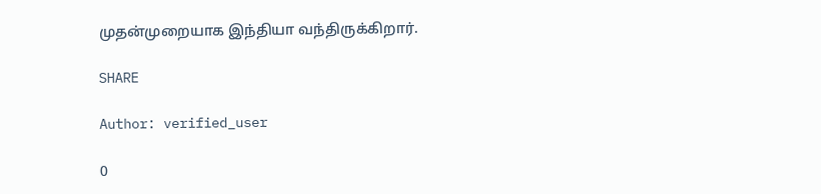முதன்முறையாக இந்தியா வந்திருக்கிறார்.

SHARE

Author: verified_user

0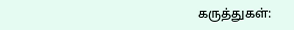கருத்துகள்: